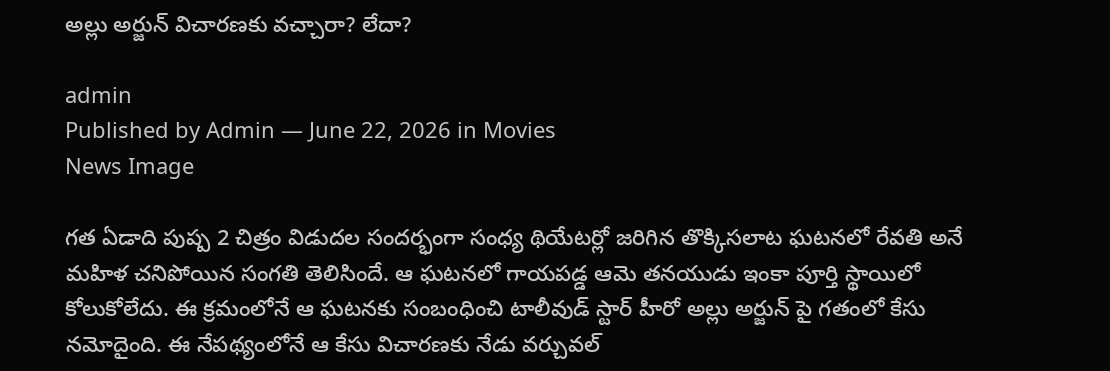అల్లు అర్జున్ విచారణకు వచ్చారా? లేదా?

admin
Published by Admin — June 22, 2026 in Movies
News Image

గత ఏడాది పుష్ప 2 చిత్రం విడుదల సందర్భంగా సంధ్య థియేటర్లో జరిగిన తొక్కిసలాట ఘటనలో రేవతి అనే మహిళ చనిపోయిన సంగతి తెలిసిందే. ఆ ఘటనలో గాయపడ్డ ఆమె తనయుడు ఇంకా పూర్తి స్థాయిలో కోలుకోలేదు. ఈ క్రమంలోనే ఆ ఘటనకు సంబంధించి టాలీవుడ్ స్టార్ హీరో అల్లు అర్జున్ పై గతంలో కేసు నమోదైంది. ఈ నేపథ్యంలోనే ఆ కేసు విచారణకు నేడు వర్చువల్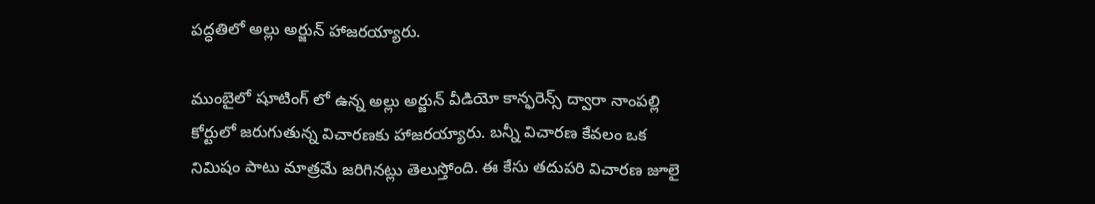పద్ధతిలో అల్లు అర్జున్ హాజరయ్యారు.

ముంబైలో షూటింగ్ లో ఉన్న అల్లు అర్జున్ వీడియో కాన్ఫరెన్స్ ద్వారా నాంపల్లి కోర్టులో జరుగుతున్న విచారణకు హాజరయ్యారు. బన్నీ విచారణ కేవలం ఒక నిమిషం పాటు మాత్రమే జరిగినట్లు తెలుస్తోంది. ఈ కేసు తదుపరి విచారణ జూలై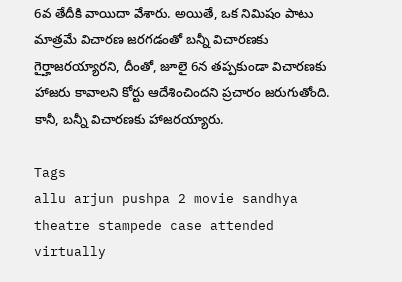6వ తేదీకి వాయిదా వేశారు. అయితే, ఒక నిమిషం పాటు మాత్రమే విచారణ జరగడంతో బన్నీ విచారణకు గైర్హాజరయ్యారని, దీంతో, జూలై 6న తప్పకుండా విచారణకు హాజరు కావాలని కోర్టు ఆదేశించిందని ప్రచారం జరుగుతోంది. కానీ, బన్నీ విచారణకు హాజరయ్యారు.

Tags
allu arjun pushpa 2 movie sandhya theatre stampede case attended virtually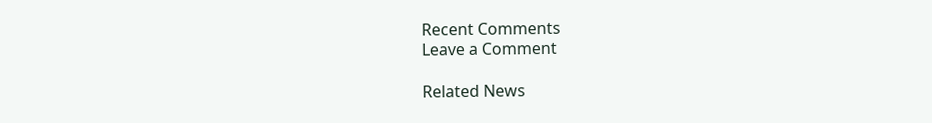Recent Comments
Leave a Comment

Related News